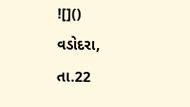![]()
વડોદરા, તા.22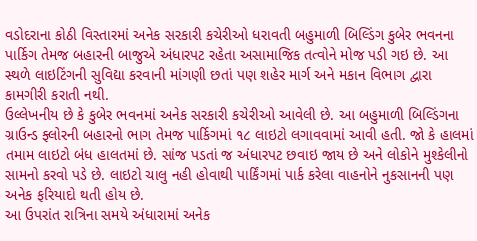વડોદરાના કોઠી વિસ્તારમાં અનેક સરકારી કચેરીઓ ધરાવતી બહુમાળી બિલ્ડિંગ કુબેર ભવનના પાર્કિગ તેમજ બહારની બાજુએ અંધારપટ રહેતા અસામાજિક તત્વોને મોજ પડી ગઇ છે. આ સ્થળે લાઇટિંગની સુવિદ્યા કરવાની માંગણી છતાં પણ શહેર માર્ગ અને મકાન વિભાગ દ્વારા કામગીરી કરાતી નથી.
ઉલ્લેખનીય છે કે કુબેર ભવનમાં અનેક સરકારી કચેરીઓ આવેલી છે. આ બહુમાળી બિલ્ડિંગના ગ્રાઉન્ડ ફ્લોરની બહારનો ભાગ તેમજ પાર્કિગમાં ૧૮ લાઇટો લગાવવામાં આવી હતી. જો કે હાલમાં તમામ લાઇટો બંધ હાલતમાં છે. સાંજ પડતાં જ અંધારપટ છવાઇ જાય છે અને લોકોને મુશ્કેલીનો સામનો કરવો પડે છે. લાઇટો ચાલુ નહી હોવાથી પાર્કિંગમાં પાર્ક કરેલા વાહનોને નુકસાનની પણ અનેક ફરિયાદો થતી હોય છે.
આ ઉપરાંત રાત્રિના સમયે અંધારામાં અનેક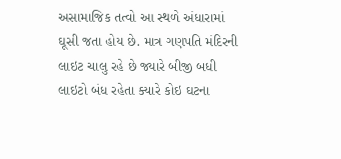અસામાજિક તત્વો આ સ્થળે અંધારામાં ઘૂસી જતા હોય છે. માત્ર ગણપતિ મંદિરની લાઇટ ચાલુ રહે છે જ્યારે બીજી બધી લાઇટો બંધ રહેતા ક્યારે કોઇ ઘટના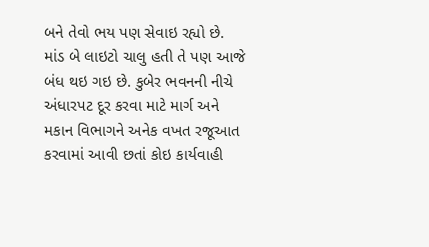બને તેવો ભય પણ સેવાઇ રહ્યો છે. માંડ બે લાઇટો ચાલુ હતી તે પણ આજે બંધ થઇ ગઇ છે. કુબેર ભવનની નીચે અંધારપટ દૂર કરવા માટે માર્ગ અને મકાન વિભાગને અનેક વખત રજૂઆત કરવામાં આવી છતાં કોઇ કાર્યવાહી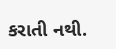કરાતી નથી.